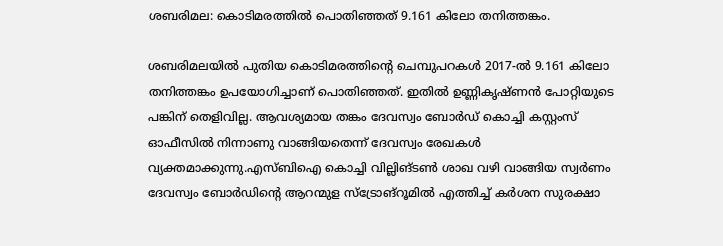ശബരിമല: കൊടിമരത്തില്‍ പൊതിഞ്ഞത് 9.161 കിലോ തനിത്തങ്കം.

ശബരിമലയില്‍ പുതിയ കൊടിമരത്തിന്റെ ചെമ്പുപറകള്‍ 2017-ല്‍ 9.161 കിലോ തനിത്തങ്കം ഉപയോഗിച്ചാണ് പൊതിഞ്ഞത്. ഇതില്‍ ഉണ്ണികൃഷ്ണന്‍ പോറ്റിയുടെ പങ്കിന് തെളിവില്ല. ആവശ്യമായ തങ്കം ദേവസ്വം ബോര്‍ഡ് കൊച്ചി കസ്റ്റംസ് ഓഫീസില്‍ നിന്നാണു വാങ്ങിയതെന്ന് ദേവസ്വം രേഖകള്‍ വ്യക്തമാക്കുന്നു.എസ്ബിഐ കൊച്ചി വില്ലിങ്ടണ്‍ ശാഖ വഴി വാങ്ങിയ സ്വര്‍ണം ദേവസ്വം ബോര്‍ഡിന്റെ ആറന്മുള സ്‌ട്രോങ്‌റൂമില്‍ എത്തിച്ച് കര്‍ശന സുരക്ഷാ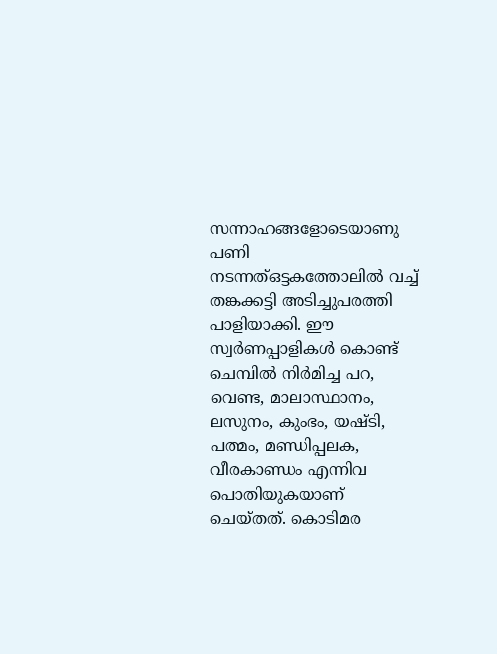സന്നാഹങ്ങളോടെയാണു പണി നടന്നത്ഒട്ടകത്തോലില്‍ വച്ച് തങ്കക്കട്ടി അടിച്ചുപരത്തി പാളിയാക്കി. ഈ സ്വര്‍ണപ്പാളികള്‍ കൊണ്ട് ചെമ്പില്‍ നിര്‍മിച്ച പറ, വെണ്ട, മാലാസ്ഥാനം, ലസുനം, കുംഭം, യഷ്ടി, പത്മം, മണ്ഡിപ്പലക, വീരകാണ്ഡം എന്നിവ പൊതിയുകയാണ് ചെയ്തത്. കൊടിമര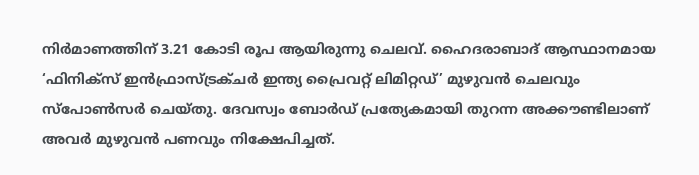നിര്‍മാണത്തിന് 3.21 കോടി രൂപ ആയിരുന്നു ചെലവ്. ഹൈദരാബാദ് ആസ്ഥാനമായ ‘ഫിനിക്‌സ് ഇന്‍ഫ്രാസ്ട്രക്ചര്‍ ഇന്ത്യ പ്രൈവറ്റ് ലിമിറ്റഡ്’ മുഴുവന്‍ ചെലവും സ്‌പോണ്‍സര്‍ ചെയ്തു. ദേവസ്വം ബോര്‍ഡ് പ്രത്യേകമായി തുറന്ന അക്കൗണ്ടിലാണ് അവര്‍ മുഴുവന്‍ പണവും നിക്ഷേപിച്ചത്.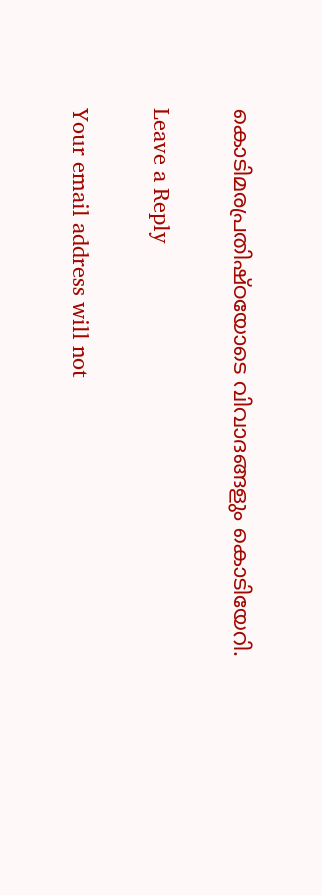കൊടിമരപ്രതിഷ്ഠയോടെ വിവാദങ്ങളും കൊടിയേറി.

Leave a Reply

Your email address will not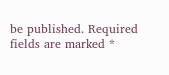be published. Required fields are marked *